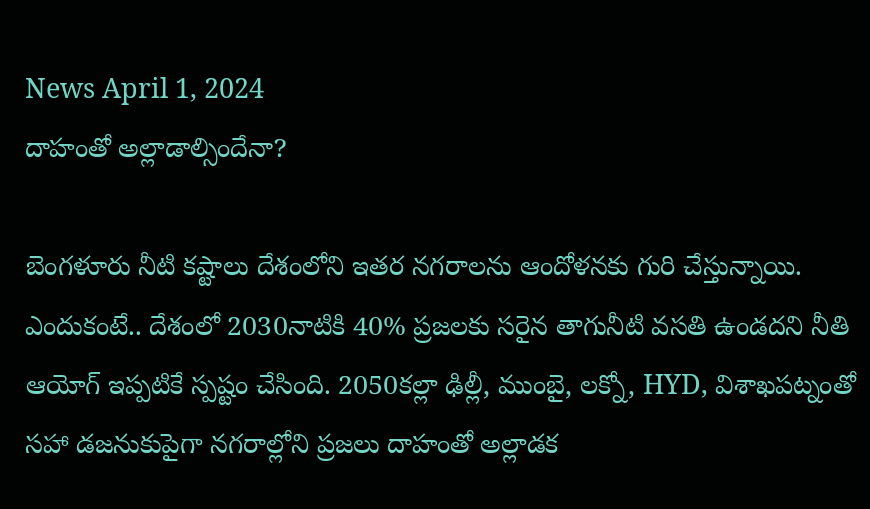News April 1, 2024
దాహంతో అల్లాడాల్సిందేనా?

బెంగళూరు నీటి కష్టాలు దేశంలోని ఇతర నగరాలను ఆందోళనకు గురి చేస్తున్నాయి. ఎందుకంటే.. దేశంలో 2030నాటికి 40% ప్రజలకు సరైన తాగునీటి వసతి ఉండదని నీతి ఆయోగ్ ఇప్పటికే స్పష్టం చేసింది. 2050కల్లా ఢిల్లీ, ముంబై, లక్నో, HYD, విశాఖపట్నంతో సహా డజనుకుపైగా నగరాల్లోని ప్రజలు దాహంతో అల్లాడక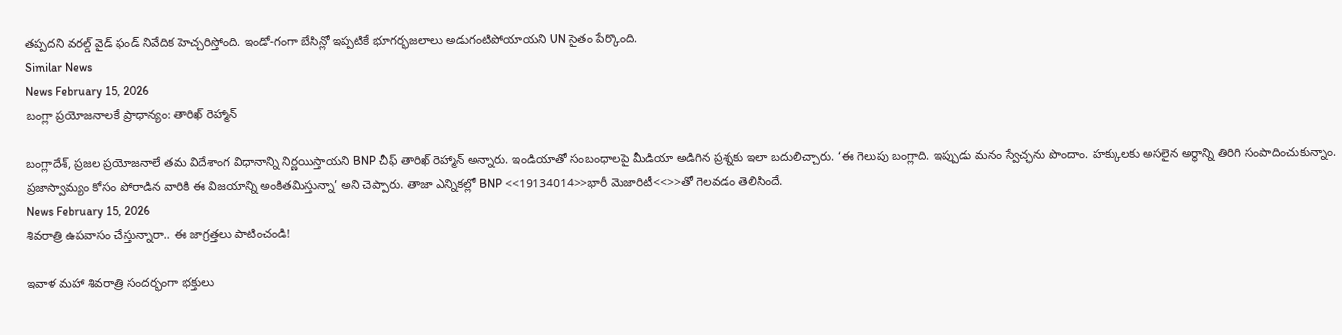తప్పదని వరల్డ్ వైడ్ ఫండ్ నివేదిక హెచ్చరిస్తోంది. ఇండో-గంగా బేసిన్లో ఇప్పటికే భూగర్భజలాలు అడుగంటిపోయాయని UN సైతం పేర్కొంది.
Similar News
News February 15, 2026
బంగ్లా ప్రయోజనాలకే ప్రాధాన్యం: తారిఖ్ రెహ్మాన్

బంగ్లాదేశ్, ప్రజల ప్రయోజనాలే తమ విదేశాంగ విధానాన్ని నిర్ణయిస్తాయని BNP చీఫ్ తారిఖ్ రెహ్మాన్ అన్నారు. ఇండియాతో సంబంధాలపై మీడియా అడిగిన ప్రశ్నకు ఇలా బదులిచ్చారు. ‘ఈ గెలుపు బంగ్లాది. ఇప్పుడు మనం స్వేచ్ఛను పొందాం. హక్కులకు అసలైన అర్థాన్ని తిరిగి సంపాదించుకున్నాం. ప్రజాస్వామ్యం కోసం పోరాడిన వారికి ఈ విజయాన్ని అంకితమిస్తున్నా’ అని చెప్పారు. తాజా ఎన్నికల్లో BNP <<19134014>>భారీ మెజారిటీ<<>>తో గెలవడం తెలిసిందే.
News February 15, 2026
శివరాత్రి ఉపవాసం చేస్తున్నారా.. ఈ జాగ్రత్తలు పాటించండి!

ఇవాళ మహా శివరాత్రి సందర్భంగా భక్తులు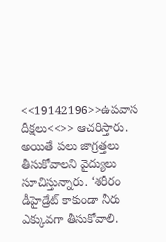<<19142196>>ఉపవాస దీక్షలు<<>> ఆచరిస్తారు. అయితే పలు జాగ్రత్తలు తీసుకోవాలని వైద్యులు సూచిస్తున్నారు. ‘శరీరం డీహైడ్రేట్ కాకుండా నీరు ఎక్కువగా తీసుకోవాలి.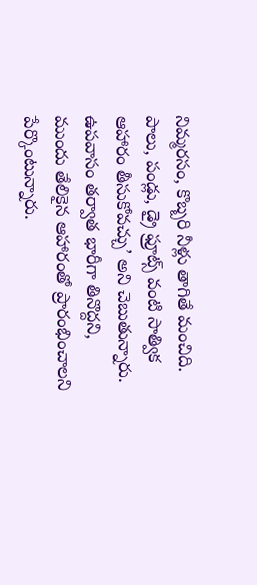నిమ్మరసం, కొబ్బరి నీళ్లు తాగితే మంచిది. పాలు, పండ్లు, డ్రై ఫ్రూట్స్ వంటి సాత్విక ఆహారం తీసుకోవచ్చు’ అని చెబుతున్నారు. ఉపవాసం తర్వాత భారీగా తినొద్దని, ముందు తేలికైన ఆహారంతో ప్రారంభించాలని పేర్కొంటున్నారు.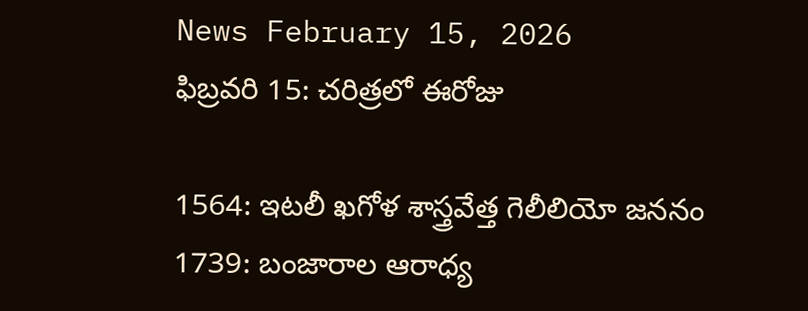News February 15, 2026
ఫిబ్రవరి 15: చరిత్రలో ఈరోజు

1564: ఇటలీ ఖగోళ శాస్త్రవేత్త గెలీలియో జననం
1739: బంజారాల ఆరాధ్య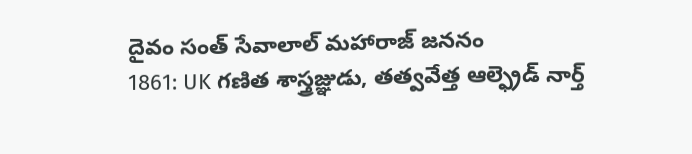దైవం సంత్ సేవాలాల్ మహారాజ్ జననం
1861: UK గణిత శాస్త్రజ్ఞుడు, తత్వవేత్త ఆల్ఫ్రెడ్ నార్త్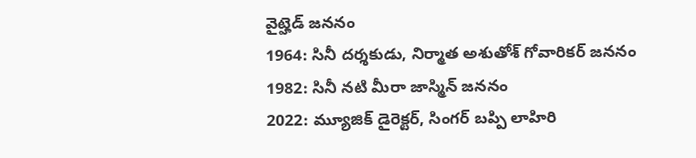వైట్హెడ్ జననం
1964: సినీ దర్శకుడు, నిర్మాత అశుతోశ్ గోవారికర్ జననం
1982: సినీ నటి మీరా జాస్మిన్ జననం
2022: మ్యూజిక్ డైరెక్టర్, సింగర్ బప్పి లాహిరి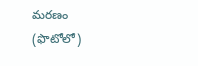మరణం (ఫొటోలో)